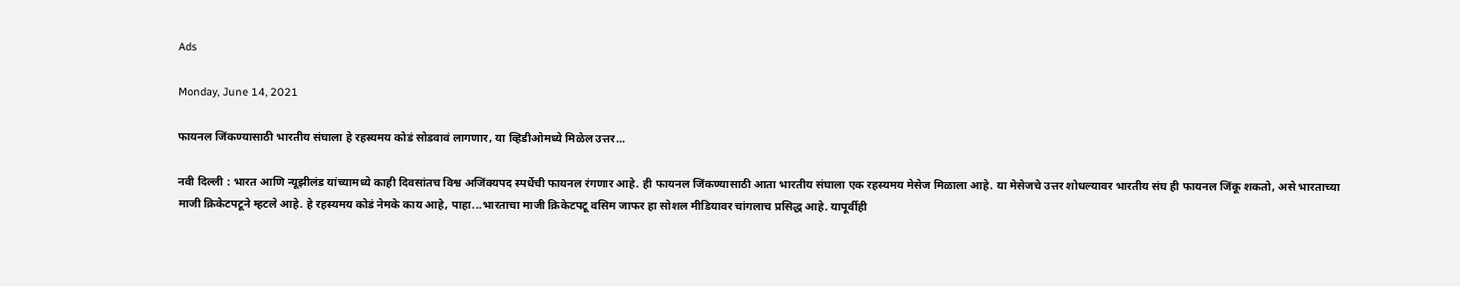Ads

Monday, June 14, 2021

फायनल जिंकण्यासाठी भारतीय संघाला हे रहस्यमय कोडं सोडवावं लागणार, या व्हिडीओमध्ये मिळेल उत्तर...

नवी दिल्ली : भारत आणि न्यूझीलंड यांच्यामध्ये काही दिवसांतच विश्व अजिंक्यपद स्पर्धेची फायनल रंगणार आहे. ही फायनल जिंकण्यासाठी आता भारतीय संघाला एक रहस्यमय मेसेज मिळाला आहे. या मेसेजचे उत्तर शोधल्यावर भारतीय संघ ही फायनल जिंकू शकतो, असे भारताच्या माजी क्रिकेटपटूने म्हटले आहे. हे रहस्यमय कोडं नेमके काय आहे, पाहा...भारताचा माजी क्रिकेटपटू वसिम जाफर हा सोशल मीडियावर चांगलाच प्रसिद्ध आहे. यापूर्वीही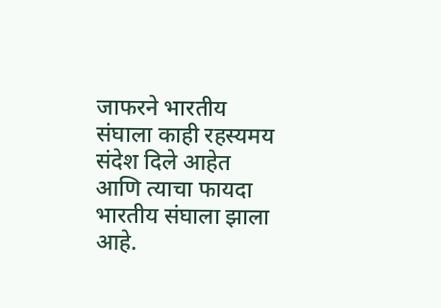जाफरने भारतीय संघाला काही रहस्यमय संदेश दिले आहेत आणि त्याचा फायदा भारतीय संघाला झाला आहे.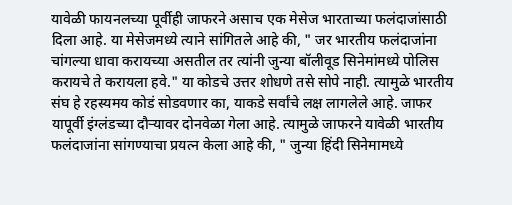यावेळी फायनलच्या पूर्वीही जाफरने असाच एक मेसेज भारताच्या फलंदाजांसाठी दिला आहे. या मेसेजमध्ये त्याने सांगितले आहे की, " जर भारतीय फलंदाजांना चांगल्या धावा करायच्या असतील तर त्यांनी जुन्या बॉलीवूड सिनेमांमध्ये पोलिस करायचे ते करायला हवे." या कोडचे उत्तर शोधणे तसे सोपे नाही. त्यामुळे भारतीय संघ हे रहस्यमय कोडं सोडवणार का, याकडे सर्वांचे लक्ष लागलेले आहे. जाफर यापूर्वी इंग्लंडच्या दौऱ्यावर दोनवेळा गेला आहे. त्यामुळे जाफरने यावेळी भारतीय फलंदाजांना सांगण्याचा प्रयत्न केला आहे की, " जुन्या हिंदी सिनेमामध्ये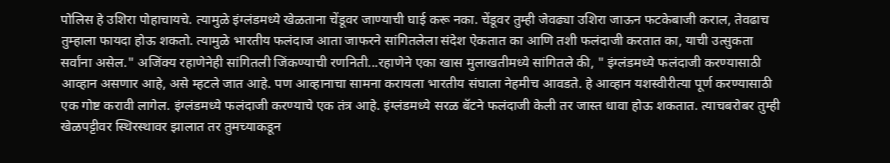पोलिस हे उशिरा पोहाचायचे. त्यामुळे इंग्लंडमध्ये खेळताना चेंडूवर जाण्याची घाई करू नका. चेंडूवर तुम्ही जेवढ्या उशिरा जाऊन फटकेबाजी कराल, तेवढाच तुम्हाला फायदा होऊ शकतो. त्यामुळे भारतीय फलंदाज आता जाफरने सांगितलेला संदेश ऐकतात का आणि तशी फलंदाजी करतात का, याची उत्सुकता सर्वांना असेल." अजिंक्य रहाणेनेही सांगितली जिंकण्याची रणनिती...रहाणेने एका खास मुलाखतीमध्ये सांगितले की, " इंग्लंडमध्ये फलंदाजी करण्यासाठी आव्हान असणार आहे, असे म्हटले जात आहे. पण आव्हानाचा सामना करायला भारतीय संघाला नेहमीच आवडते. हे आव्हान यशस्वीरीत्या पूर्ण करण्यासाठी एक गोष्ट करावी लागेल. इंग्लंडमध्ये फलंदाजी करण्याचे एक तंत्र आहे. इंग्लंडमध्ये सरळ बॅटने फलंदाजी केली तर जास्त धावा होऊ शकतात. त्याचबरोबर तुम्ही खेळपट्टीवर स्थिरस्थावर झालात तर तुमच्याकडून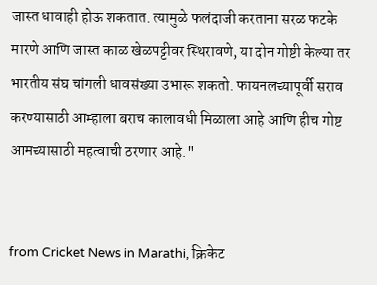जास्त धावाही होऊ शकतात. त्यामुळे फलंदाजी करताना सरळ फटके मारणे आणि जास्त काळ खेळपट्टीवर स्थिरावणे, या दोन गोष्टी केल्या तर भारतीय संघ चांगली धावसंख्या उभारू शकतो. फायनलच्यापूर्वी सराव करण्यासाठी आम्हाला बराच कालावधी मिळाला आहे आणि हीच गोष्ट आमच्यासाठी महत्वाची ठरणार आहे."


from Cricket News in Marathi, क्रिकेट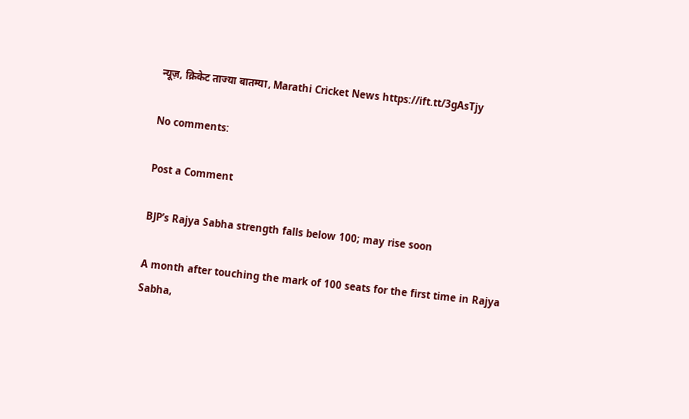न्यूज़, क्रिकेट ताज्या बातम्या, Marathi Cricket News https://ift.tt/3gAsTjy

No comments:

Post a Comment

BJP’s Rajya Sabha strength falls below 100; may rise soon

A month after touching the mark of 100 seats for the first time in Rajya Sabha,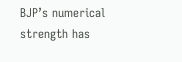BJP’s numerical strength has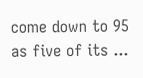come down to 95 as five of its ...